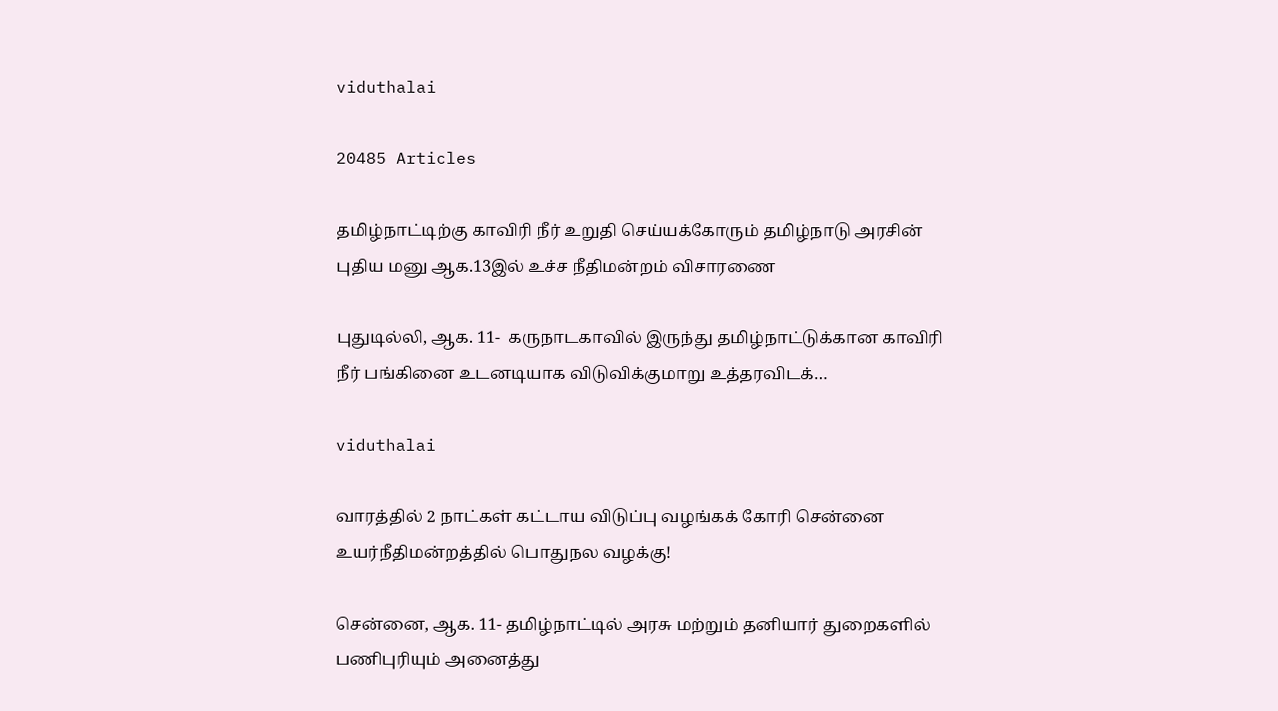viduthalai

20485 Articles

தமிழ்நாட்டிற்கு காவிரி நீர் உறுதி செய்யக்கோரும் தமிழ்நாடு அரசின் புதிய மனு ஆக.13இல் உச்ச நீதிமன்றம் விசாரணை

புதுடில்லி, ஆக. 11-  கருநாடகாவில் இருந்து தமிழ்நாட்டுக்கான காவிரி நீர் பங்கினை உடனடியாக விடுவிக்குமாறு உத்தரவிடக்…

viduthalai

வாரத்தில் 2 நாட்கள் கட்டாய விடுப்பு வழங்கக் கோரி சென்னை உயர்நீதிமன்றத்தில் பொதுநல வழக்கு!

சென்னை, ஆக. 11- தமிழ்நாட்டில் அரசு மற்றும் தனியார் துறைகளில் பணிபுரியும் அனைத்து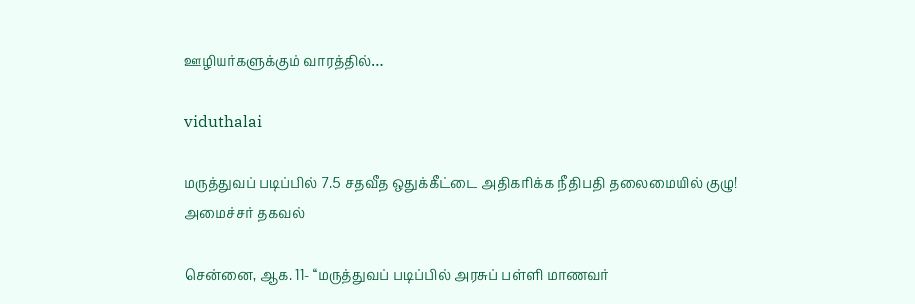ஊழியர்களுக்கும் வாரத்தில்…

viduthalai

மருத்துவப் படிப்பில் 7.5 சதவீத ஒதுக்கீட்டை அதிகரிக்க நீதிபதி தலைமையில் குழு! அமைச்சர் தகவல்

சென்னை, ஆக. 11- ‘‘மருத்துவப் படிப்பில் அரசுப் பள்ளி மாணவர்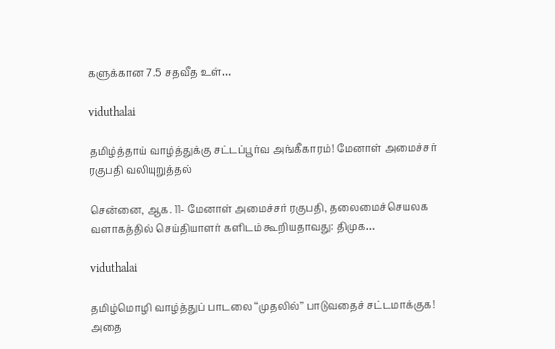களுக்கான 7.5 சதவீத உள்…

viduthalai

தமிழ்த்தாய் வாழ்த்துக்கு சட்டப்பூர்வ அங்கீகாரம்! மேனாள் அமைச்சர் ரகுபதி வலியுறுத்தல்

சென்னை, ஆக. 11- மேனாள் அமைச்சர் ரகுபதி, தலைமைச்செயலக வளாகத்தில் செய்தியாளர் களிடம் கூறியதாவது: திமுக…

viduthalai

தமிழ்மொழி வாழ்த்துப் பாடலை ‘‘முதலில்’’ பாடுவதைச் சட்டமாக்குக! அதை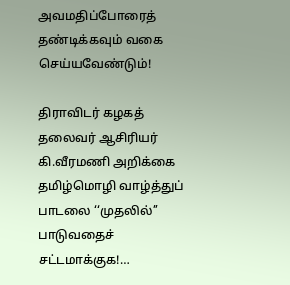அவமதிப்போரைத் தண்டிக்கவும் வகை செய்யவேண்டும்!

திராவிடர் கழகத் தலைவர் ஆசிரியர் கி.வீரமணி அறிக்கை தமிழ்மொழி வாழ்த்துப் பாடலை ‘‘முதலில்’’ பாடுவதைச் சட்டமாக்குக!…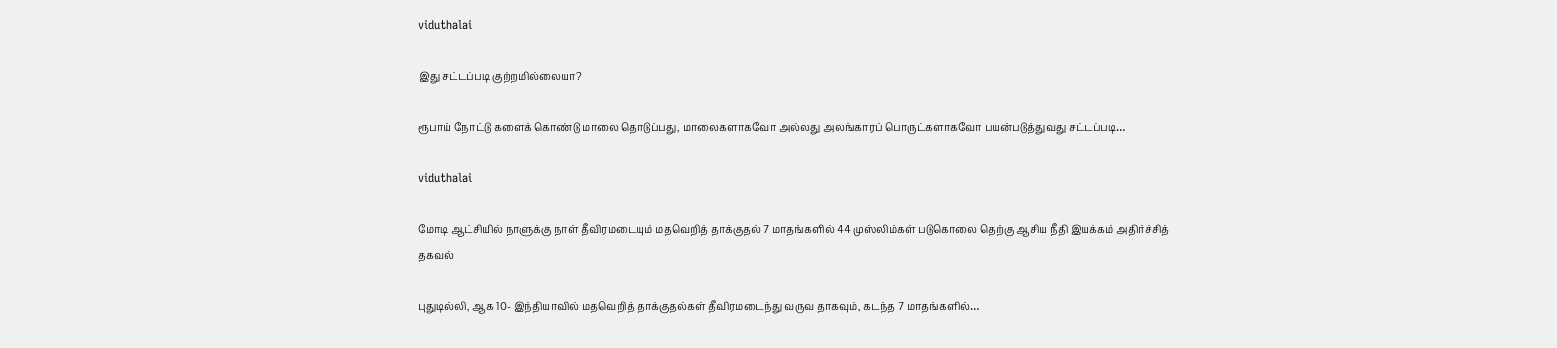viduthalai

இது சட்டப்படி குற்றமில்லையா?

ரூபாய் நோட்டு களைக் கொண்டு மாலை தொடுப்பது, மாலைகளாகவோ அல்லது அலங்காரப் பொருட்களாகவோ பயன்படுத்துவது சட்டப்படி…

viduthalai

மோடி ஆட்சியில் நாளுக்கு நாள் தீவிரமடையும் மதவெறித் தாக்குதல் 7 மாதங்களில் 44 முஸ்லிம்கள் படுகொலை தெற்கு ஆசிய நீதி இயக்கம் அதிர்ச்சித் தகவல்

புதுடில்லி, ஆக 10- இந்தியாவில் மதவெறித் தாக்குதல்கள் தீவிரமடைந்து வருவ தாகவும், கடந்த 7 மாதங்களில்…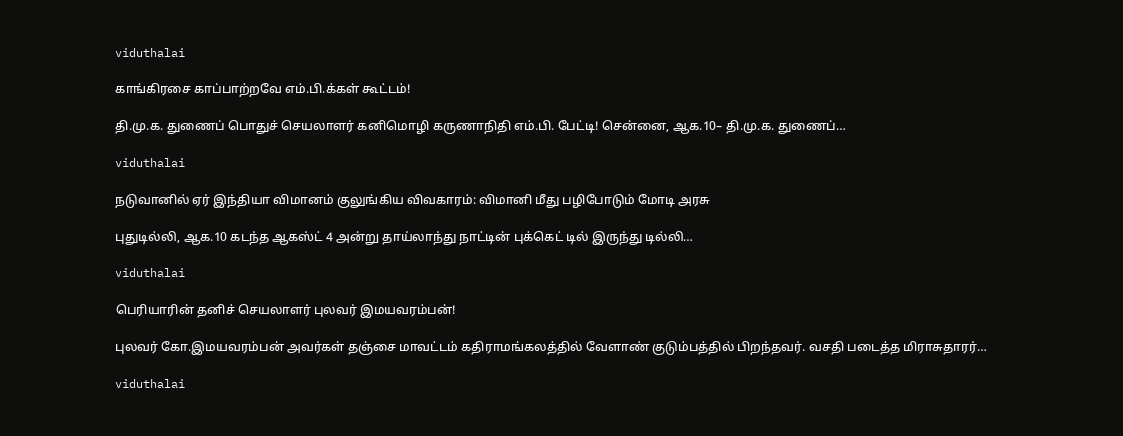viduthalai

காங்கிரசை காப்பாற்றவே எம்.பி.க்கள் கூட்டம்!

தி.மு.க. துணைப் பொதுச் செயலாளர் கனிமொழி கருணாநிதி எம்.பி. பேட்டி! சென்னை, ஆக.10– தி.மு.க. துணைப்…

viduthalai

நடுவானில் ஏர் இந்தியா விமானம் குலுங்கிய விவகாரம்: விமானி மீது பழிபோடும் மோடி அரசு

புதுடில்லி, ஆக.10 கடந்த ஆகஸ்ட் 4 அன்று தாய்லாந்து நாட்டின் புக்கெட் டில் இருந்து டில்லி…

viduthalai

பெரியாரின் தனிச் செயலாளர் புலவர் இமயவரம்பன்!

புலவர் கோ.இமயவரம்பன் அவர்கள் தஞ்சை மாவட்டம் கதிராமங்கலத்தில் வேளாண் குடும்பத்தில் பிறந்தவர். வசதி படைத்த மிராசுதாரர்…

viduthalai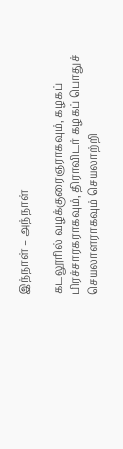இந்நாள் – அந்நாள்

கடலூரில் வழக்குரைஞராகவும், கழகப் பிரச்சாரகராகவும், திராவிடர் கழகப் பொதுச் செயலாளராகவும் செயலாற்றி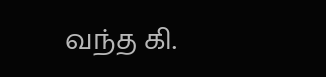வந்த கி.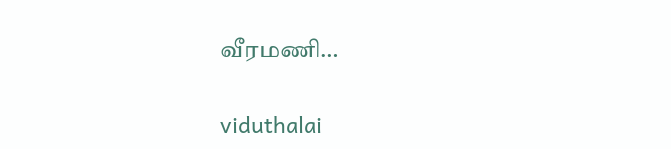வீரமணி…

viduthalai